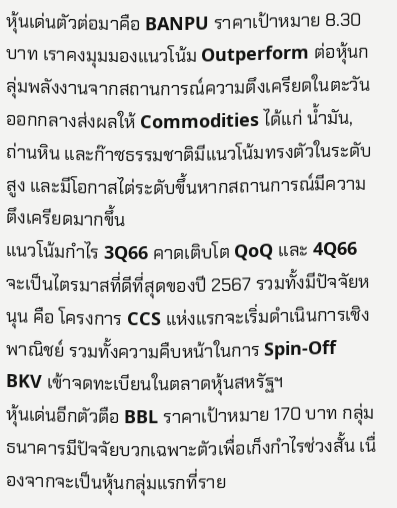หุ้นเด่นตัวต่อมาคือ BANPU ราคาเป้าหมาย 8.30 บาท เราคงมุมมองแนวโน้ม Outperform ต่อหุ้นกลุ่มพลังงานจากสถานการณ์ความตึงเครียดในตะวันออกกลางส่งผลให้ Commodities ได้แก่ น้ำมัน, ถ่านหิน และก๊าซธรรมชาติมีแนวโน้มทรงตัวในระดับสูง และมีโอกาสไต่ระดับขึ้นหากสถานการณ์มีความตึงเครียดมากขึ้น
แนวโน้มกำไร 3Q66 คาดเติบโต QoQ และ 4Q66 จะเป็นไตรมาสที่ดีที่สุดของปี 2567 รวมทั้งมีปัจจัยหนุน คือ โครงการ CCS แห่งแรกจะเริ่มดำเนินการเชิงพาณิชย์ รวมทั้งความคืบหน้าในการ Spin-Off BKV เข้าจดทะเบียนในตลาดหุ้นสหรัฐฯ
หุ้นเด่นอีกตัวตือ BBL ราคาเป้าหมาย 170 บาท กลุ่มธนาคารมีปัจจัยบวกเฉพาะตัวเพื่อเก็งกำไรช่วงสั้น เนื่องจากจะเป็นหุ้นกลุ่มแรกที่ราย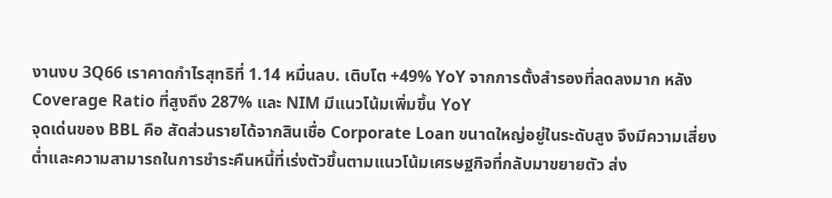งานงบ 3Q66 เราคาดกำไรสุทธิที่ 1.14 หมื่นลบ. เติบโต +49% YoY จากการตั้งสำรองที่ลดลงมาก หลัง Coverage Ratio ที่สูงถึง 287% และ NIM มีแนวโน้มเพิ่มขึ้น YoY
จุดเด่นของ BBL คือ สัดส่วนรายได้จากสินเชื่อ Corporate Loan ขนาดใหญ่อยู่ในระดับสูง จึงมีความเสี่ยงต่ำและความสามารถในการชำระคืนหนี้ที่เร่งตัวขึ้นตามแนวโน้มเศรษฐกิจที่กลับมาขยายตัว ส่ง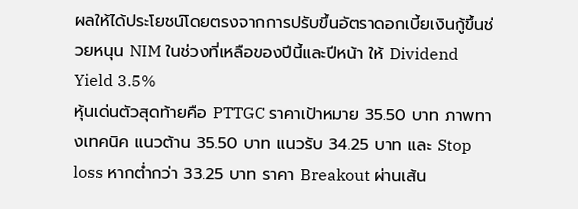ผลให้ได้ประโยชน์โดยตรงจากการปรับขึ้นอัตราดอกเบี้ยเงินกู้ขึ้นช่วยหนุน NIM ในช่วงที่เหลือของปีนี้และปีหน้า ให้ Dividend Yield 3.5%
หุ้นเด่นตัวสุดท้ายคือ PTTGC ราคาเป้าหมาย 35.50 บาท ภาพทางเทคนิค แนวต้าน 35.50 บาท แนวรับ 34.25 บาท และ Stop loss หากต่ำกว่า 33.25 บาท ราคา Breakout ผ่านเส้น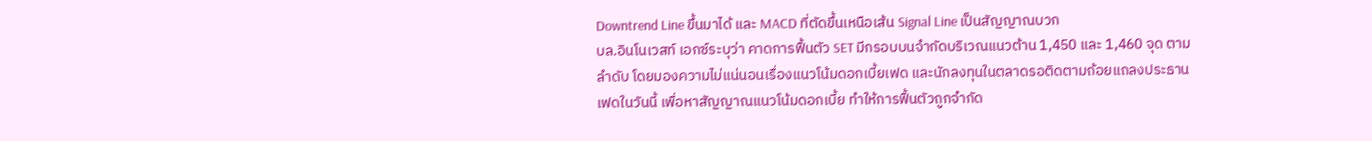Downtrend Line ขึ้นมาได้ และ MACD ที่ตัดขึ้นเหนือเส้น Signal Line เป็นสัญญาณบวก
บล.อินโนเวสท์ เอกซ์ระบุว่า คาดการฟื้นตัว SET มีกรอบบนจำกัดบริเวณแนวต้าน 1,450 และ 1,460 จุด ตามลำดับ โดยมองความไม่แน่นอนเรื่องแนวโน้มดอกเบี้ยเฟด และนักลงทุนในตลาดรอติดตามถ้อยแถลงประธานเฟดในวันนี้ เพื่อหาสัญญาณแนวโน้มดอกเบี้ย ทำให้การฟื้นตัวถูกจำกัด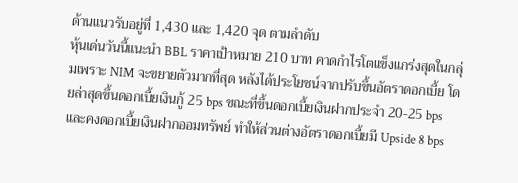ด้านแนวรับอยู่ที่ 1,430 และ 1,420 จุด ตามลำดับ
หุ้นเด่นวันนี้แนะนำ BBL ราคาเป้าหมาย 210 บาท คาดกำไรโตแข็งแกร่งสุดในกลุ่มเพราะ NIM จะขยายตัวมากที่สุด หลังได้ประโยชน์จากปรับขึ้นอัตราดอกเบี้ย โดยล่าสุดขึ้นดอกเบี้ยเงินกู้ 25 bps ขณะที่ขึ้นดอกเบี้ยเงินฝากประจำ 20-25 bps และคงดอกเบี้ยเงินฝากออมทรัพย์ ทำให้ส่วนต่างอัตราดอกเบี้ยมี Upside 8 bps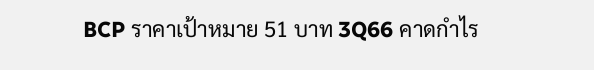BCP ราคาเป้าหมาย 51 บาท 3Q66 คาดกำไร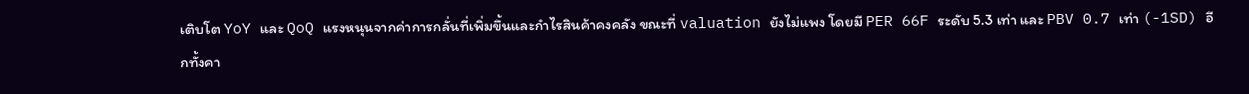เติบโต YoY และ QoQ แรงหนุนจากค่าการกลั่นที่เพิ่มขึ้นและกำไรสินค้าคงคลัง ขณะที่ valuation ยังไม่แพง โดยมี PER 66F ระดับ 5.3 เท่า และ PBV 0.7 เท่า (-1SD) อีกทั้งคา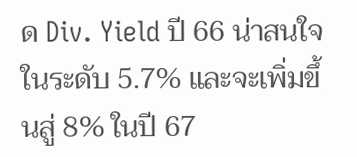ด Div. Yield ปี 66 น่าสนใจในระดับ 5.7% และจะเพิ่มขึ้นสู่ 8% ในปี 67